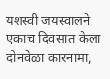यशस्वी जयस्वालने एकाच दिवसात केला दोनवेळा कारनामा,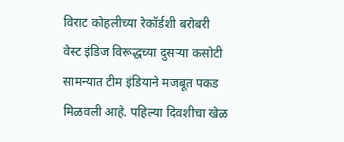विराट कोहलीच्या रेकॉर्डशी बरोबरी
वेस्ट इंडिज विरूद्धच्या दुसऱ्या कसोटी सामन्यात टीम इंडियाने मजबूत पकड मिळवली आहे. पहिल्या दिवशीचा खेळ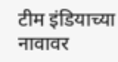टीम इंडियाच्या नावावर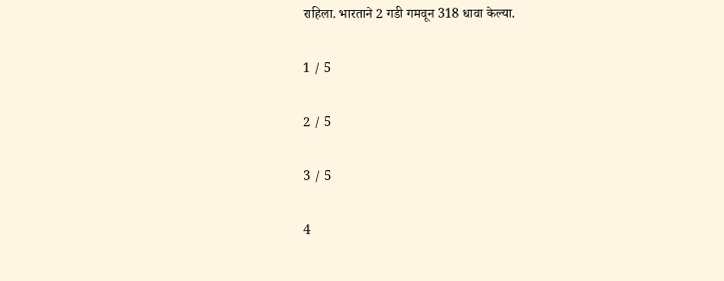राहिला. भारताने 2 गडी गमवून 318 धावा केल्या.

1 / 5

2 / 5

3 / 5

4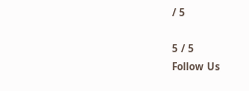/ 5

5 / 5
Follow Us